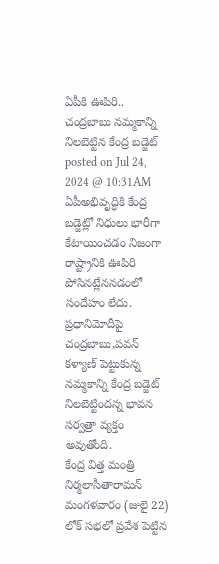ఏపీకి ఊపిరి.. చంద్రబాబు నమ్మకాన్ని నిలబెట్టిన కేంద్ర బడ్జెట్
posted on Jul 24, 2024 @ 10:31AM
ఏపీఅభివృద్ధికి కేంద్ర బడ్జెట్లో నిధులు భారీగా కేటాయించడం నిజంగా రాష్ట్రానికి ఊపిరి పోసినట్లేననడంలో సందేహం లేదు. ప్రధానిమోదీపై చంద్రబాబు,పవన్ కళ్యాణ్ పెట్టుకున్న నమ్మకాన్ని కేంద్ర బడ్జెట్ నిలబెట్టిందన్న భావన సర్వత్రా వ్యక్తం అవుతోంది.
కేంద్ర విత్త మంత్రి నిర్మలాసీతారామన్ మంగళవారం (జులై 22) లోక్ సభలో ప్రవేశ పెట్టిన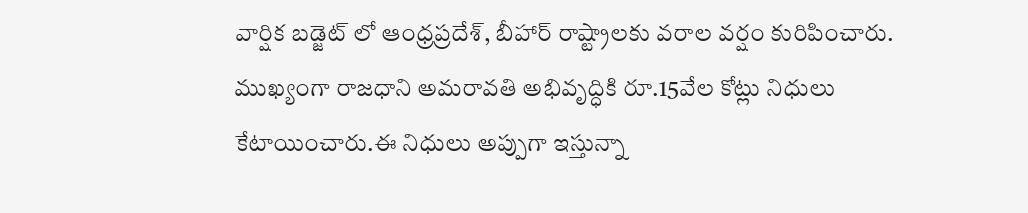వార్షిక బడ్జెట్ లో ఆంధ్రప్రదేశ్, బీహార్ రాష్ట్రాలకు వరాల వర్షం కురిపించారు. ముఖ్యంగా రాజధాని అమరావతి అభివృద్ధికి రూ.15వేల కోట్లు నిధులు కేటాయించారు.ఈ నిధులు అప్పుగా ఇస్తున్నా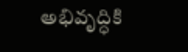అభివృద్ధికి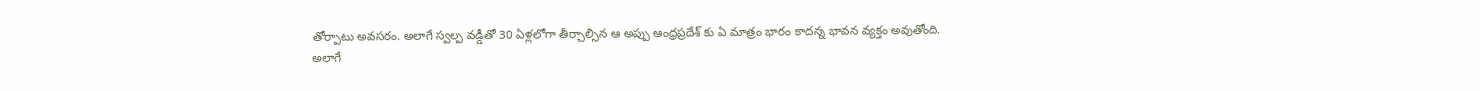తోర్పాటు అవసరం. అలాగే స్వల్ప వడ్డీతో 30 ఏళ్లలోగా తీర్చాల్సిన ఆ అప్పు ఆంధ్రప్రదేశ్ కు ఏ మాత్రం భారం కాదన్న భావన వ్యక్తం అవుతోంది.
అలాగే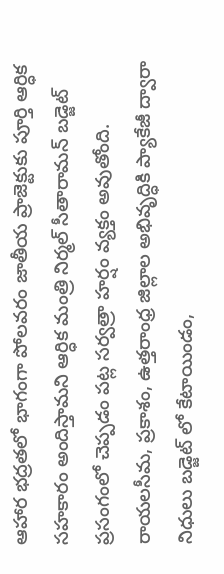ఆహార భద్రతలో భాగంగా పోలవరం జాతీయ ప్రాజెక్టుకు పూర్తి ఆర్ధిక సహకారం అందిస్తామని ఆర్ధిక మంత్రి నిర్మల్ సీతారామన్ బడ్జెట్ ప్రసంగంలో చెప్పడం పట్ల సర్వత్రా హర్షం వ్యక్తం అవుతోంది. రాయలసీమ, ప్రకాశం, ఉత్తరాంధ్ర జిల్లాల అభివృద్ధికి ప్యాకేజీ ద్వారా నిధులు బడ్జెట్ లో కేటాయిండం,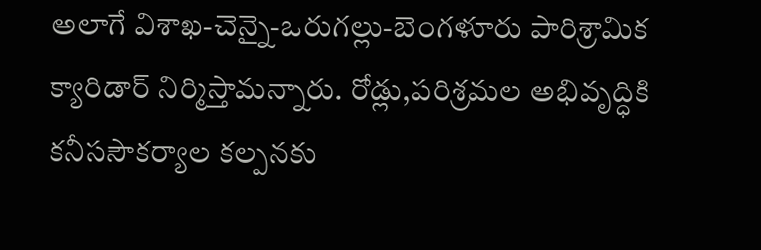అలాగే విశాఖ-చెన్నై-ఒరుగల్లు-బెంగళూరు పారిశ్రామిక క్యారిడార్ నిర్మిస్తామన్నారు. రోడ్లు,పరిశ్రమల అభివృద్ధికి కనీససౌకర్యాల కల్పనకు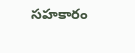సహకారం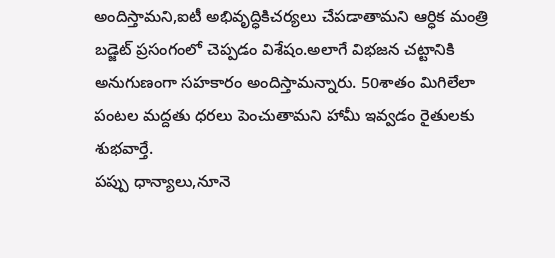అందిస్తామని,ఐటీ అభివృద్ధికిచర్యలు చేపడాతామని ఆర్ధిక మంత్రి బడ్జెట్ ప్రసంగంలో చెప్పడం విశేషం.అలాగే విభజన చట్టానికి అనుగుణంగా సహకారం అందిస్తామన్నారు. 50శాతం మిగిలేలా పంటల మద్దతు ధరలు పెంచుతామని హామీ ఇవ్వడం రైతులకు శుభవార్తే.
పప్పు ధాన్యాలు,నూనె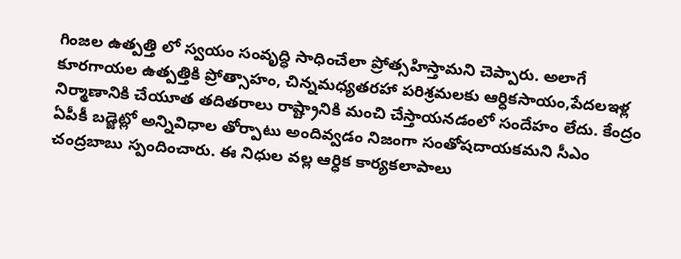గింజల ఉత్పత్తి లో స్వయం సంవృద్ధి సాధించేలా ప్రోత్సహిస్తామని చెప్పారు. అలాగే కూరగాయల ఉత్పత్తికి ప్రోత్సాహం, చిన్నమధ్యతరహా పరిశ్రమలకు ఆర్ధికసాయం,పేదలఇళ్ల నిర్మాణానికి చేయూత తదితరాలు రాష్ట్రానికి మంచి చేస్తాయనడంలో సందేహం లేదు. కేంద్రం ఏపీకీ బడ్జెట్లో అన్నివిధాల తోర్పాటు అందివ్వడం నిజంగా సంతోషదాయకమని సీఎం చంద్రబాబు స్పందించారు. ఈ నిధుల వల్ల ఆర్ధిక కార్యకలాపాలు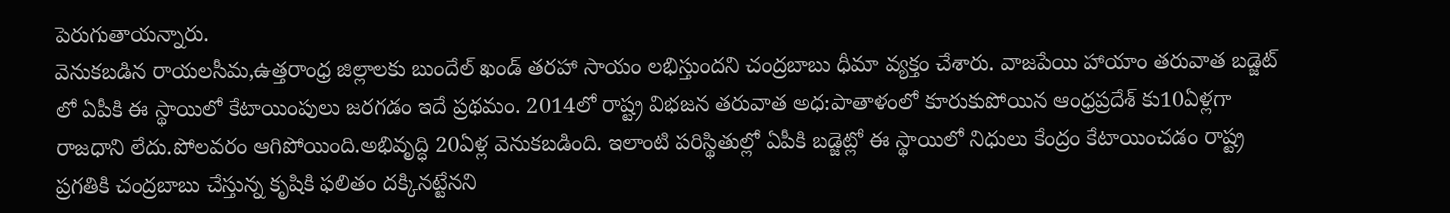పెరుగుతాయన్నారు.
వెనుకబడిన రాయలసీమ,ఉత్తరాంధ్ర జిల్లాలకు బుందేల్ ఖండ్ తరహా సాయం లభిస్తుందని చంద్రబాబు ధీమా వ్యక్తం చేశారు. వాజపేయి హాయాం తరువాత బడ్జెట్ లో ఏపీకి ఈ స్థాయిలో కేటాయింపులు జరగడం ఇదే ప్రథమం. 2014లో రాష్ట్ర విభజన తరువాత అధ:పాతాళంలో కూరుకుపోయిన ఆంధ్రప్రదేశ్ కు10ఏళ్లగా రాజధాని లేదు.పోలవరం ఆగిపోయింది.అభివృద్ధి 20ఏళ్ల వెనుకబడింది. ఇలాంటి పరిస్థితుల్లో ఏపీకి బడ్జెట్లో ఈ స్థాయిలో నిధులు కేంద్రం కేటాయించడం రాష్ట్ర ప్రగతికి చంద్రబాబు చేస్తున్న కృషికి ఫలితం దక్కినట్టేనని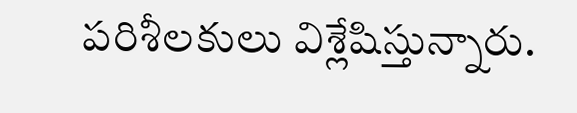పరిశీలకులు విశ్లేషిస్తున్నారు.